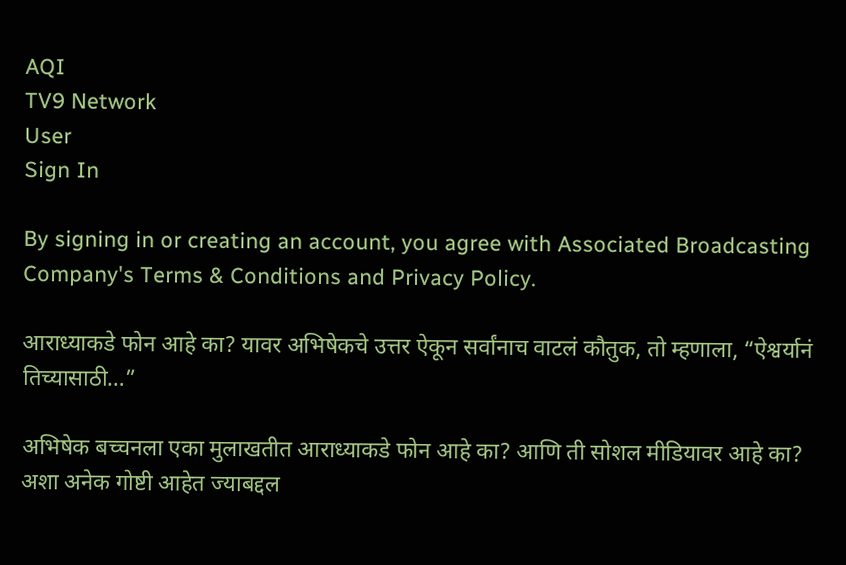AQI
TV9 Network
User
Sign In

By signing in or creating an account, you agree with Associated Broadcasting Company's Terms & Conditions and Privacy Policy.

आराध्याकडे फोन आहे का? यावर अभिषेकचे उत्तर ऐकून सर्वांनाच वाटलं कौतुक, तो म्हणाला, “ऐश्वर्यानं तिच्यासाठी…”

अभिषेक बच्चनला एका मुलाखतीत आराध्याकडे फोन आहे का? आणि ती सोशल मीडियावर आहे का? अशा अनेक गोष्टी आहेत ज्याबद्दल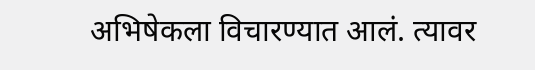अभिषेकला विचारण्यात आलं. त्यावर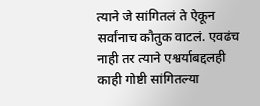त्याने जे सांगितलं ते ऐकून सर्वांनाच कौतुक वाटलं. एवढंच नाही तर त्याने एश्वर्याबद्दलही काही गोष्टी सांगितल्या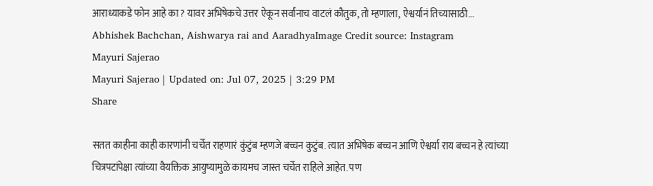आराध्याकडे फोन आहे का? यावर अभिषेकचे उत्तर ऐकून सर्वांनाच वाटलं कौतुक, तो म्हणाला, ऐश्वर्यानं तिच्यासाठी...
Abhishek Bachchan, Aishwarya rai and AaradhyaImage Credit source: Instagram
Mayuri Sajerao
Mayuri Sajerao | Updated on: Jul 07, 2025 | 3:29 PM
Share

सतत काहीना काही कारणांनी चर्चेत राहणारं कुंटुंब म्हणजे बच्चन कुटुंब. त्यात अभिषेक बच्चन आणि ऐश्वर्या राय बच्चन हे त्यांच्या चित्रपटांपेक्षा त्यांच्या वैयक्तिक आयुष्यामुळे कायमच जास्त चर्चेत राहिले आहेत. पण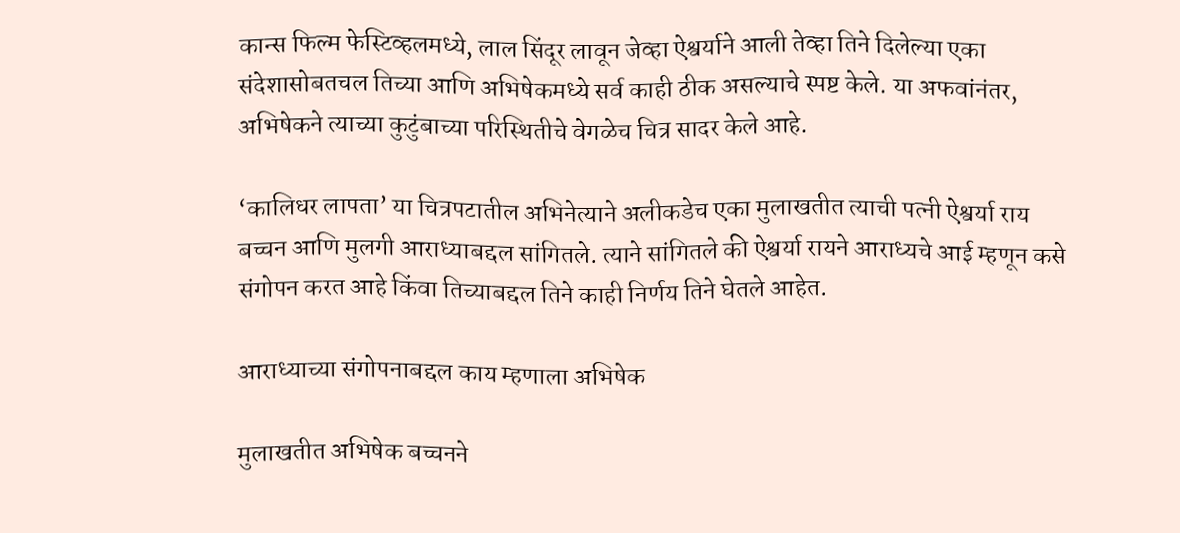कान्स फिल्म फेस्टिव्हलमध्ये, लाल सिंदूर लावून जेव्हा ऐश्वर्याने आली तेव्हा तिने दिलेल्या एका संदेशासोबतचल तिच्या आणि अभिषेकमध्ये सर्व काही ठीक असल्याचे स्पष्ट केले. या अफवांनंतर, अभिषेकने त्याच्या कुटुंबाच्या परिस्थितीचे वेगळेच चित्र सादर केले आहे.

‘कालिधर लापता’ या चित्रपटातील अभिनेत्याने अलीकडेच एका मुलाखतीत त्याची पत्नी ऐश्वर्या राय बच्चन आणि मुलगी आराध्याबद्दल सांगितले. त्याने सांगितले की ऐश्वर्या रायने आराध्यचे आई म्हणून कसे संगोपन करत आहे किंवा तिच्याबद्दल तिने काही निर्णय तिने घेतले आहेत.

आराध्याच्या संगोपनाबद्दल काय म्हणाला अभिषेक

मुलाखतीत अभिषेक बच्चनने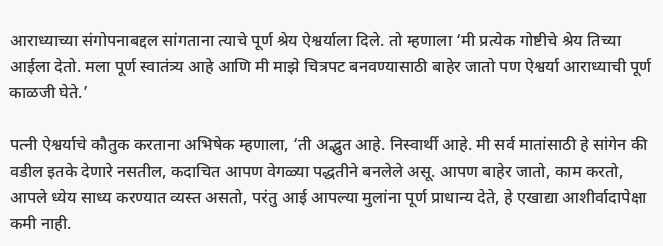आराध्याच्या संगोपनाबद्दल सांगताना त्याचे पूर्ण श्रेय ऐश्वर्याला दिले. तो म्हणाला ‘मी प्रत्येक गोष्टीचे श्रेय तिच्या आईला देतो. मला पूर्ण स्वातंत्र्य आहे आणि मी माझे चित्रपट बनवण्यासाठी बाहेर जातो पण ऐश्वर्या आराध्याची पूर्ण काळजी घेते.’

पत्नी ऐश्वर्याचे कौतुक करताना अभिषेक म्हणाला, ‘ती अद्भुत आहे. निस्वार्थी आहे. मी सर्व मातांसाठी हे सांगेन की वडील इतके देणारे नसतील, कदाचित आपण वेगळ्या पद्धतीने बनलेले असू. आपण बाहेर जातो, काम करतो, आपले ध्येय साध्य करण्यात व्यस्त असतो, परंतु आई आपल्या मुलांना पूर्ण प्राधान्य देते, हे एखाद्या आशीर्वादापेक्षा कमी नाही.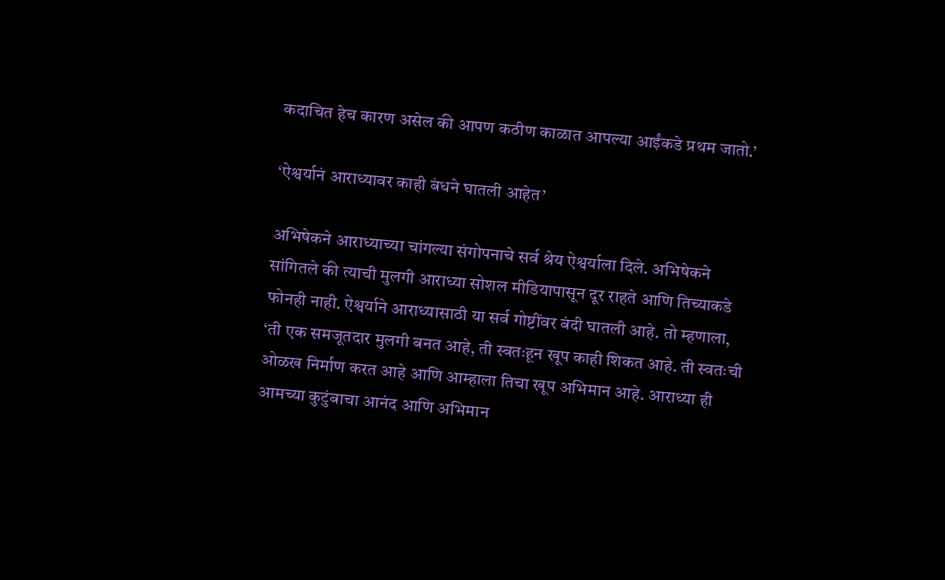कदाचित हेच कारण असेल की आपण कठीण काळात आपल्या आईंकडे प्रथम जातो.’

‘ऐश्वर्यानं आराध्यावर काही बंधने घातली आहेत’

अभिषेकने आराध्याच्या चांगल्या संगोपनाचे सर्व श्रेय ऐश्वर्याला दिले. अभिषेकने सांगितले की त्याची मुलगी आराध्या सोशल मीडियापासून दूर राहते आणि तिच्याकडे फोनही नाही. ऐश्वर्याने आराध्यासाठी या सर्व गोष्टींवर बंदी घातली आहे. तो म्हणाला, ‘ती एक समजूतदार मुलगी बनत आहे, ती स्वतःहून खूप काही शिकत आहे. ती स्वतःची ओळख निर्माण करत आहे आणि आम्हाला तिचा खूप अभिमान आहे. आराध्या ही आमच्या कुटुंबाचा आनंद आणि अभिमान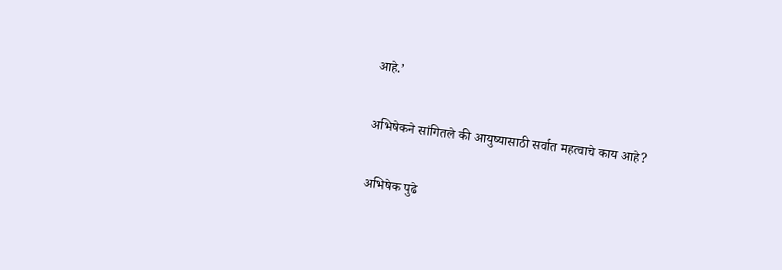आहे.’

अभिषेकने सांगितले की आयुष्यासाठी सर्वात महत्वाचे काय आहे?

अभिषेक पुढे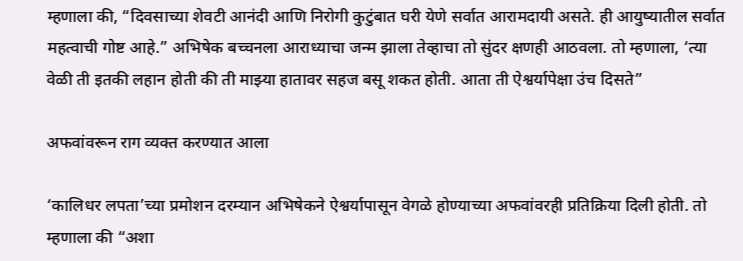म्हणाला की, “दिवसाच्या शेवटी आनंदी आणि निरोगी कुटुंबात घरी येणे सर्वात आरामदायी असते. ही आयुष्यातील सर्वात महत्वाची गोष्ट आहे.” अभिषेक बच्चनला आराध्याचा जन्म झाला तेव्हाचा तो सुंदर क्षणही आठवला. तो म्हणाला, ‘त्या वेळी ती इतकी लहान होती की ती माझ्या हातावर सहज बसू शकत होती. आता ती ऐश्वर्यापेक्षा उंच दिसते”

अफवांवरून राग व्यक्त करण्यात आला

‘कालिधर लपता’च्या प्रमोशन दरम्यान अभिषेकने ऐश्वर्यापासून वेगळे होण्याच्या अफवांवरही प्रतिक्रिया दिली होती. तो म्हणाला की “अशा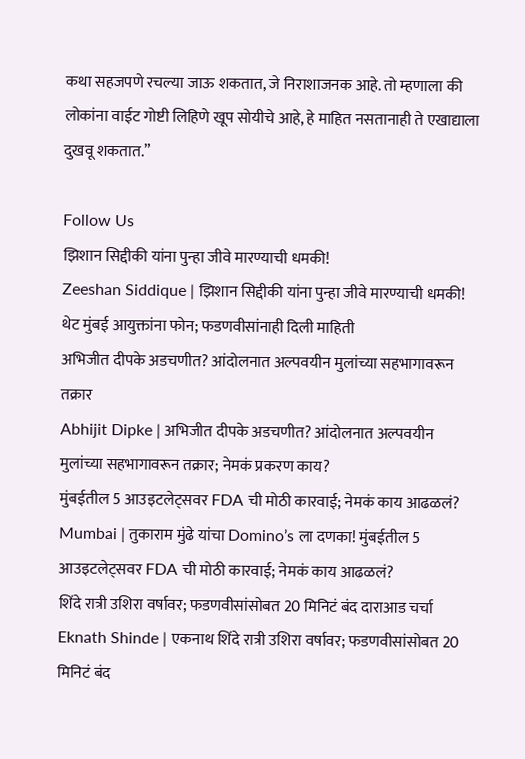कथा सहजपणे रचल्या जाऊ शकतात, जे निराशाजनक आहे. तो म्हणाला की लोकांना वाईट गोष्टी लिहिणे खूप सोयीचे आहे, हे माहित नसतानाही ते एखाद्याला दुखवू शकतात.”

Follow Us
झिशान सिद्दीकी यांना पुन्हा जीवे मारण्याची धमकी!
Zeeshan Siddique | झिशान सिद्दीकी यांना पुन्हा जीवे मारण्याची धमकी! थेट मुंबई आयुक्तांना फोन; फडणवीसांनाही दिली माहिती
अभिजीत दीपके अडचणीत? आंदोलनात अल्पवयीन मुलांच्या सहभागावरून तक्रार
Abhijit Dipke | अभिजीत दीपके अडचणीत? आंदोलनात अल्पवयीन मुलांच्या सहभागावरून तक्रार; नेमकं प्रकरण काय?
मुंबईतील 5 आउइटलेट्सवर FDA ची मोठी कारवाई; नेमकं काय आढळलं?
Mumbai | तुकाराम मुंढे यांचा Domino’s ला दणका! मुंबईतील 5 आउइटलेट्सवर FDA ची मोठी कारवाई; नेमकं काय आढळलं?
शिंदे रात्री उशिरा वर्षावर; फडणवीसांसोबत 20 मिनिटं बंद दाराआड चर्चा
Eknath Shinde | एकनाथ शिंदे रात्री उशिरा वर्षावर; फडणवीसांसोबत 20 मिनिटं बंद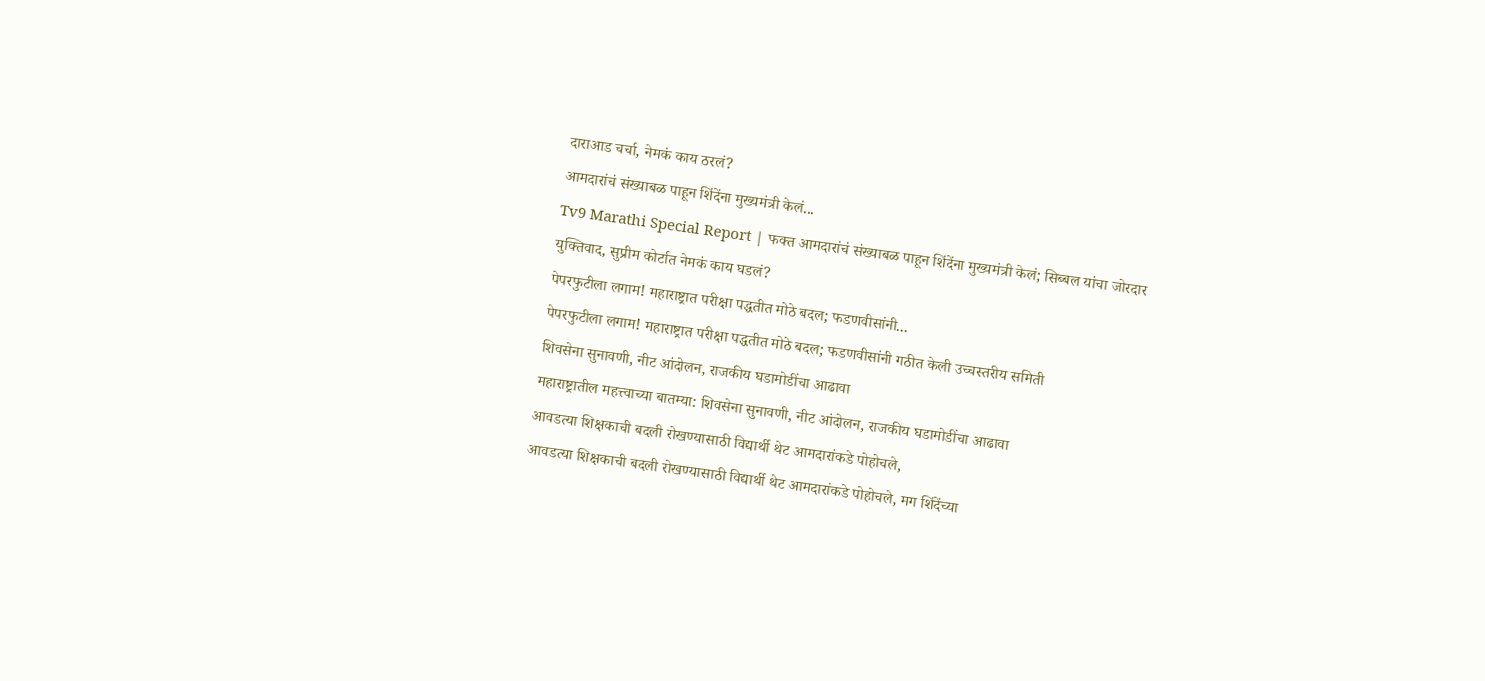दाराआड चर्चा, नेमकं काय ठरलं?
आमदारांचं संख्याबळ पाहून शिंदेंना मुख्यमंत्री केलं...
Tv9 Marathi Special Report | फक्त आमदारांचं संख्याबळ पाहून शिंदेंना मुख्यमंत्री केलं; सिब्बल यांचा जोरदार युक्तिवाद, सुप्रीम कोर्टात नेमकं काय घडलं?
पेपरफुटीला लगाम! महाराष्ट्रात परीक्षा पद्धतीत मोठे बदल; फडणवीसांनी...
पेपरफुटीला लगाम! महाराष्ट्रात परीक्षा पद्धतीत मोठे बदल; फडणवीसांनी गठीत केली उच्चस्तरीय समिती
शिवसेना सुनावणी, नीट आंदोलन, राजकीय घडामोडींचा आढावा
महाराष्ट्रातील महत्त्वाच्या बातम्या: शिवसेना सुनावणी, नीट आंदोलन, राजकीय घडामोडींचा आढावा
आवडत्या शिक्षकाची बदली रोखण्यासाठी विद्यार्थी थेट आमदारांकडे पोहोचले,
आवडत्या शिक्षकाची बदली रोखण्यासाठी विद्यार्थी थेट आमदारांकडे पोहोचले, मग शिंदेंच्या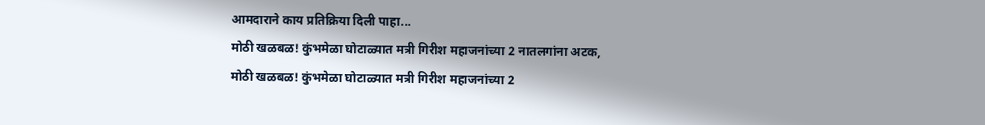आमदाराने काय प्रतिक्रिया दिली पाहा...
मोठी खळबळ! कुंभमेळा घोटाळ्यात मत्री गिरीश महाजनांच्या 2 नातलगांना अटक,
मोठी खळबळ! कुंभमेळा घोटाळ्यात मत्री गिरीश महाजनांच्या 2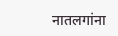नातलगांना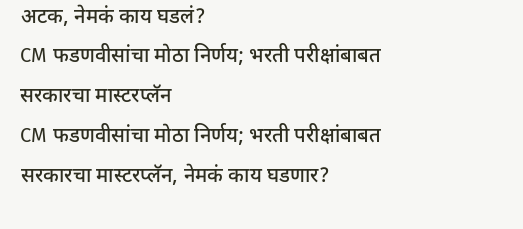अटक, नेमकं काय घडलं?
CM फडणवीसांचा मोठा निर्णय; भरती परीक्षांबाबत सरकारचा मास्टरप्लॅन
CM फडणवीसांचा मोठा निर्णय; भरती परीक्षांबाबत सरकारचा मास्टरप्लॅन, नेमकं काय घडणार?